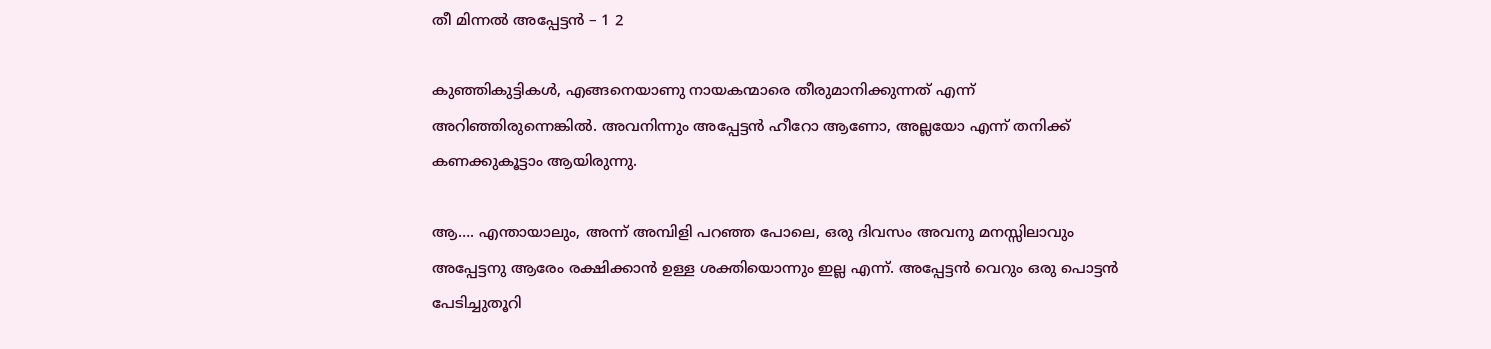തീ മിന്നൽ അപ്പേട്ടൻ – 1 2

കുഞ്ഞികുട്ടികൾ, എങ്ങനെയാണു നായകന്മാരെ തീരുമാനിക്കുന്നത് എന്ന് അറിഞ്ഞിരുന്നെങ്കിൽ. അവനിന്നും അപ്പേട്ടൻ ഹീറോ ആണോ, അല്ലയോ എന്ന് തനിക്ക് കണക്കുകൂട്ടാം ആയിരുന്നു.

ആ…. എന്തായാലും, അന്ന് അമ്പിളി പറഞ്ഞ പോലെ, ഒരു ദിവസം അവനു മനസ്സിലാവും അപ്പേട്ടനു ആരേം രക്ഷിക്കാൻ ഉള്ള ശക്തിയൊന്നും ഇല്ല എന്ന്. അപ്പേട്ടൻ വെറും ഒരു പൊട്ടൻ പേടിച്ചുതൂറി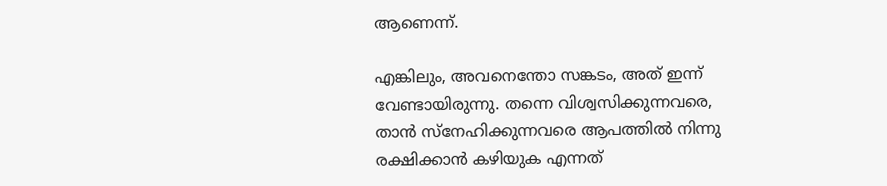ആണെന്ന്.

എങ്കിലും, അവനെന്തോ സങ്കടം, അത് ഇന്ന് വേണ്ടായിരുന്നു. തന്നെ വിശ്വസിക്കുന്നവരെ, താൻ സ്നേഹിക്കുന്നവരെ ആപത്തിൽ നിന്നു രക്ഷിക്കാൻ കഴിയുക എന്നത്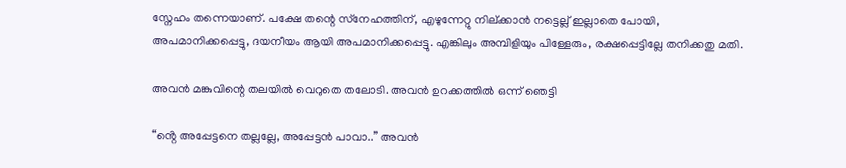സ്നേഹം തന്നെയാണ്. പക്ഷേ തന്റെ സ്‌നേഹത്തിന്, എഴുന്നേറ്റു നില്ക്കാൻ നട്ടെല്ല് ഇല്ലാതെ പോയി, അപമാനിക്കപ്പെട്ടു, ദയനീയം ആയി അപമാനിക്കപ്പെട്ടു. എങ്കിലും അമ്പിളിയും പിള്ളേരും, രക്ഷപ്പെട്ടില്ലേ തനിക്കതു മതി.

അവൻ മങ്കുവിന്റെ തലയിൽ വെറുതെ തലോടി. അവൻ ഉറക്കത്തിൽ ഒന്ന് ഞെട്ടി

“ൻ്റെ അപ്പേട്ടനെ തല്ലല്ലേ, അപ്പേട്ടൻ പാവാ..” അവൻ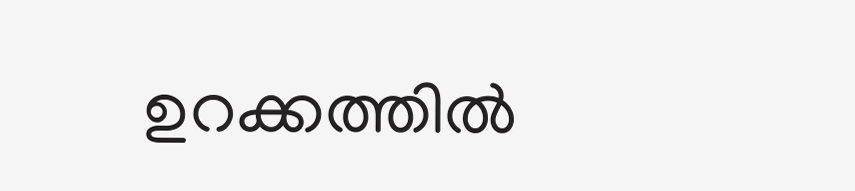ഉറക്കത്തിൽ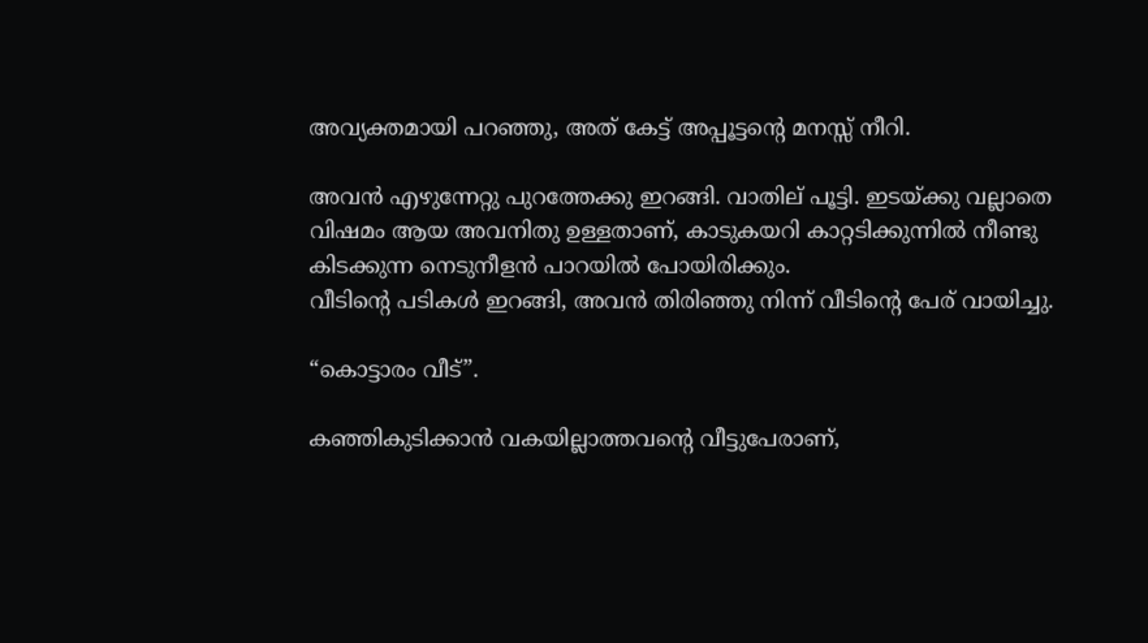അവ്യക്തമായി പറഞ്ഞു, അത് കേട്ട് അപ്പൂട്ടന്റെ മനസ്സ് നീറി.

അവൻ എഴുന്നേറ്റു പുറത്തേക്കു ഇറങ്ങി. വാതില് പൂട്ടി. ഇടയ്ക്കു വല്ലാതെ വിഷമം ആയ അവനിതു ഉള്ളതാണ്, കാടുകയറി കാറ്റടിക്കുന്നിൽ നീണ്ടു കിടക്കുന്ന നെടുനീളൻ പാറയിൽ പോയിരിക്കും.
വീടിന്റെ പടികൾ ഇറങ്ങി, അവൻ തിരിഞ്ഞു നിന്ന് വീടിന്റെ പേര് വായിച്ചു.

“കൊട്ടാരം വീട്”.

കഞ്ഞികുടിക്കാൻ വകയില്ലാത്തവൻ്റെ വീട്ടുപേരാണ്,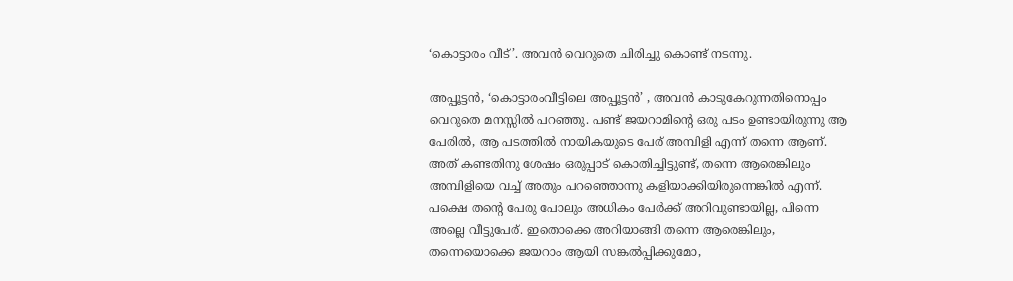‘കൊട്ടാരം വീട്’. അവൻ വെറുതെ ചിരിച്ചു കൊണ്ട് നടന്നു.

അപ്പൂട്ടൻ, ‘കൊട്ടാരംവീട്ടിലെ അപ്പൂട്ടൻ’ , അവൻ കാടുകേറുന്നതിനൊപ്പം വെറുതെ മനസ്സിൽ പറഞ്ഞു. പണ്ട് ജയറാമിന്റെ ഒരു പടം ഉണ്ടായിരുന്നു ആ പേരിൽ, ആ പടത്തിൽ നായികയുടെ പേര് അമ്പിളി എന്ന് തന്നെ ആണ്. അത് കണ്ടതിനു ശേഷം ഒരുപ്പാട്‌ കൊതിച്ചിട്ടുണ്ട്, തന്നെ ആരെങ്കിലും അമ്പിളിയെ വച്ച് അതും പറഞ്ഞൊന്നു കളിയാക്കിയിരുന്നെങ്കിൽ എന്ന്. പക്ഷെ തൻ്റെ പേരു പോലും അധികം പേർക്ക് അറിവുണ്ടായില്ല, പിന്നെ അല്ലെ വീട്ടുപേര്. ഇതൊക്കെ അറിയാങ്ങി തന്നെ ആരെങ്കിലും, തന്നെയൊക്കെ ജയറാം ആയി സങ്കൽപ്പിക്കുമോ,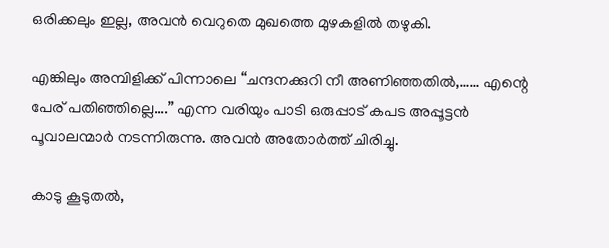ഒരിക്കലും ഇല്ല, അവൻ വെറുതെ മുഖത്തെ മുഴകളിൽ തഴുകി.

എങ്കിലും അമ്പിളിക്ക് പിന്നാലെ “ചന്ദനക്കുറി നീ അണിഞ്ഞതിൽ,…… എന്റെ പേര് പതിഞ്ഞില്ലെ….” എന്ന വരിയും പാടി ഒരുപ്പാട്‌ കപട അപ്പൂട്ടൻ പൂവാലന്മാർ നടന്നിരുന്നു. അവൻ അതോർത്ത് ചിരിച്ചു.

കാടു കൂടുതൽ,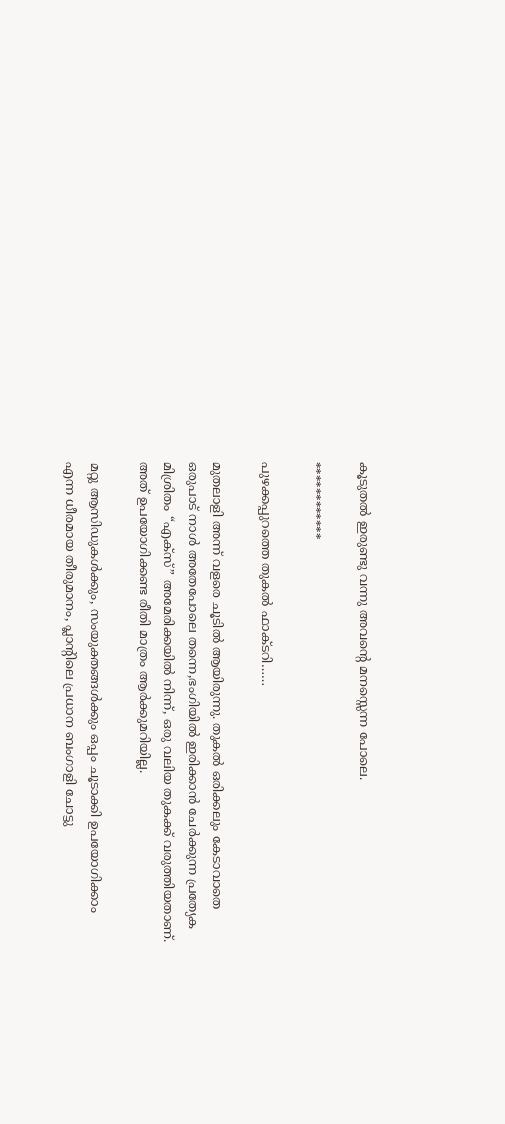കൂടുതൽ ഇരുണ്ടു വന്നു അവൻ്റെ മനസ്സെന്ന പോലെ.

************

പുഴക്കപ്പുറത്തെ തുകൽ ഫാക്ടറി……

മുതലാളി അന്ന് വളരെ ചൂടിൽ ആയിരുന്നു. തുകൽ ഒരിക്കലും കേടാവാതെ ഒരുപാട് നാൾ അതേപോലെ തന്നെ,ഭംഗിയിൽ ഇരിക്കാൻ ചേർക്കുന്ന പ്രത്യേക മിശ്രിതം “എക്സ്” അമേരിക്കയിൽ നിന്ന്, ഒരു വലിയ തുകക്ക് വരുത്തിയതാണ്. അത് ഉപയോഗിക്കണ്ട രീതി മാത്രം ആർക്കുമറിയില്ല.

മറ്റു ആസിഡുകൾക്കും, സംയുക്തങ്ങൾക്കും ഒപ്പം ചൂടാക്കി ഉപയോഗിക്കാം എന്ന ധീരമായ തീരുമാനം, പ്ലാന്റിലെ പ്രധാന ബംഗാളി ചോട്ടു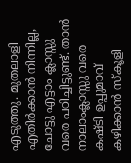എടുത്തു. മുതലാളി എതിർക്കാൻ നിന്നില്ല, ചോട്ടു എട്ടാം ക്ലാസ്സു വരെ പഠിച്ചിട്ടുണ്ട്. താൻ നാലാംക്ലാസ്സു വരെ കഷ്ടി ഉപ്പുമാവ് കഴിക്കാൻ സ്കൂളി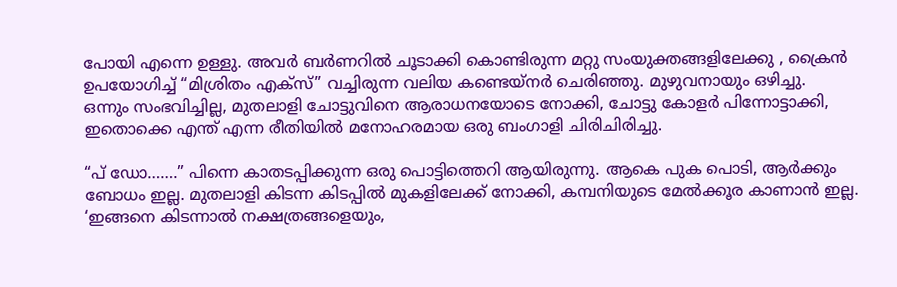പോയി എന്നെ ഉള്ളു. അവർ ബർണറിൽ ചൂടാക്കി കൊണ്ടിരുന്ന മറ്റു സംയുക്തങ്ങളിലേക്കു , ക്രൈൻ ഉപയോഗിച്ച് “മിശ്രിതം എക്സ്” വച്ചിരുന്ന വലിയ കണ്ടെയ്നർ ചെരിഞ്ഞു. മുഴുവനായും ഒഴിച്ചു.
ഒന്നും സംഭവിച്ചില്ല, മുതലാളി ചോട്ടുവിനെ ആരാധനയോടെ നോക്കി, ചോട്ടു കോളർ പിന്നോട്ടാക്കി, ഇതൊക്കെ എന്ത് എന്ന രീതിയിൽ മനോഹരമായ ഒരു ബംഗാളി ചിരിചിരിച്ചു.

“പ് ഡോ…….” പിന്നെ കാതടപ്പിക്കുന്ന ഒരു പൊട്ടിത്തെറി ആയിരുന്നു. ആകെ പുക പൊടി, ആർക്കും ബോധം ഇല്ല. മുതലാളി കിടന്ന കിടപ്പിൽ മുകളിലേക്ക് നോക്കി, കമ്പനിയുടെ മേൽക്കൂര കാണാൻ ഇല്ല. ‘ഇങ്ങനെ കിടന്നാൽ നക്ഷത്രങ്ങളെയും,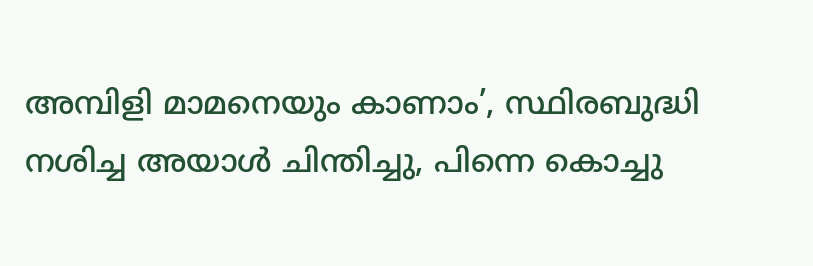അമ്പിളി മാമനെയും കാണാം’, സ്ഥിരബുദ്ധി നശിച്ച അയാൾ ചിന്തിച്ചു, പിന്നെ കൊച്ചു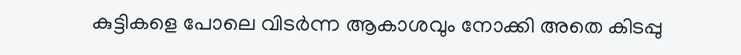കുട്ടികളെ പോലെ വിടർന്ന ആകാശവും നോക്കി അതെ കിടപ്പു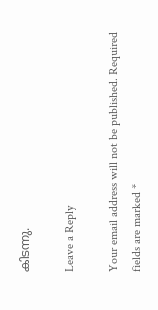കിടന്നു.

Leave a Reply

Your email address will not be published. Required fields are marked *